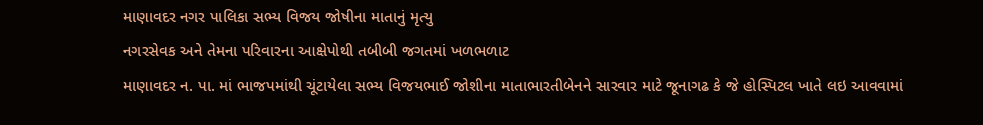માણાવદર નગર પાલિકા સભ્ય વિજય જોષીના માતાનું મૃત્યુ
નગરસેવક અને તેમના પરિવારના આક્ષેપોથી તબીબી જગતમાં ખળભળાટ
માણાવદર ન. પા. માં ભાજપમાંથી ચૂંટાયેલા સભ્ય વિજયભાઈ જોશીના માતાભારતીબેનને સારવાર માટે જૂનાગઢ કે જે હોસ્પિટલ ખાતે લઇ આવવામાં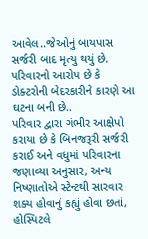આવેલ..જેઓનું બાયપાસ સર્જરી બાદ મૃત્યુ થયું છે. પરિવારનો આરોપ છે કે ડોક્ટરોની બેદરકારીને કારણે આ ઘટના બની છે..
પરિવાર દ્વારા ગંભીર આક્ષેપો કરાયા છે કે બિનજરૂરી સર્જરી કરાઈ અને વધુમાં પરિવારના જણાવ્યા અનુસાર, અન્ય નિષ્ણાતોએ સ્ટેન્ટથી સારવાર શક્ય હોવાનું કહ્યું હોવા છતાં, હોસ્પિટલે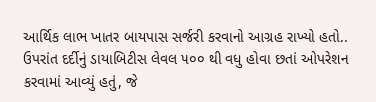આર્થિક લાભ ખાતર બાયપાસ સર્જરી કરવાનો આગ્રહ રાખ્યો હતો..
ઉપરાંત દર્દીનું ડાયાબિટીસ લેવલ ૫૦૦ થી વધુ હોવા છતાં ઓપરેશન કરવામાં આવ્યું હતું, જે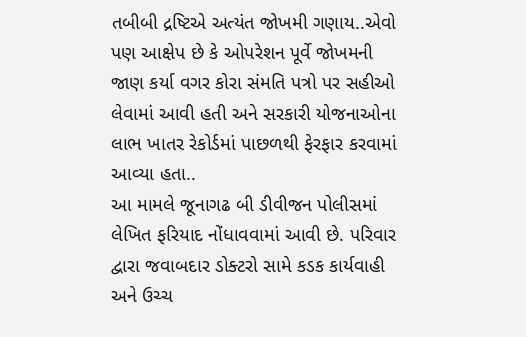તબીબી દ્રષ્ટિએ અત્યંત જોખમી ગણાય..એવો પણ આક્ષેપ છે કે ઓપરેશન પૂર્વે જોખમની જાણ કર્યા વગર કોરા સંમતિ પત્રો પર સહીઓ લેવામાં આવી હતી અને સરકારી યોજનાઓના લાભ ખાતર રેકોર્ડમાં પાછળથી ફેરફાર કરવામાં આવ્યા હતા..
આ મામલે જૂનાગઢ બી ડીવીજન પોલીસમાં લેખિત ફરિયાદ નોંધાવવામાં આવી છે. પરિવાર દ્વારા જવાબદાર ડોક્ટરો સામે કડક કાર્યવાહી અને ઉચ્ચ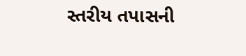સ્તરીય તપાસની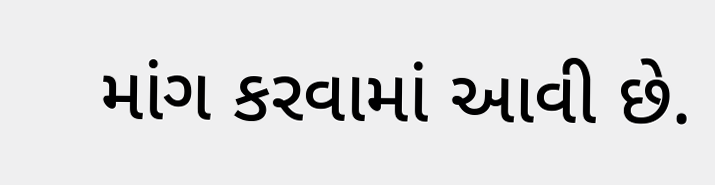માંગ કરવામાં આવી છે.